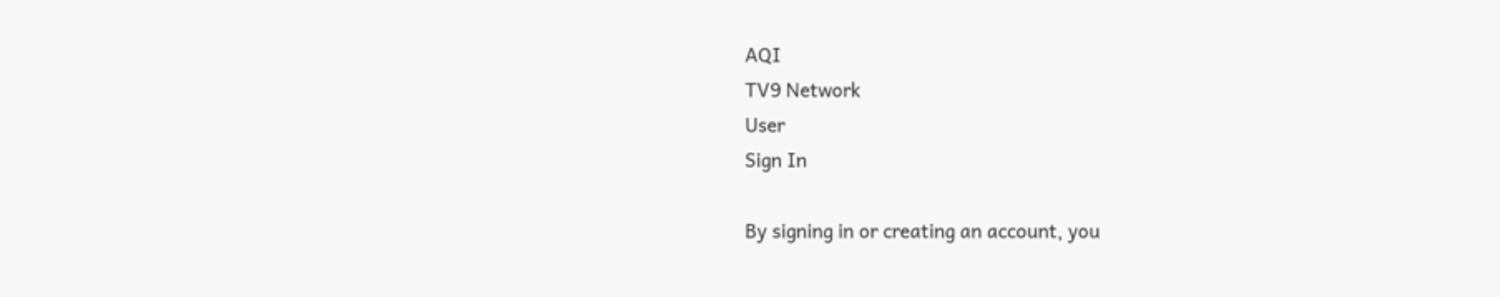AQI
TV9 Network
User
Sign In

By signing in or creating an account, you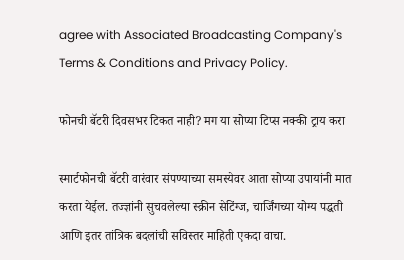agree with Associated Broadcasting Company's Terms & Conditions and Privacy Policy.

फोनची बॅटरी दिवसभर टिकत नाही? मग या सोप्या टिप्स नक्की ट्राय करा

स्मार्टफोनची बॅटरी वारंवार संपण्याच्या समस्येवर आता सोप्या उपायांनी मात करता येईल. तज्ज्ञांनी सुचवलेल्या स्क्रीन सेटिंग्ज, चार्जिंगच्या योग्य पद्धती आणि इतर तांत्रिक बदलांची सविस्तर माहिती एकदा वाचा.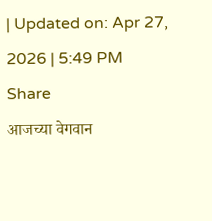| Updated on: Apr 27, 2026 | 5:49 PM
Share
आजच्या वेगवान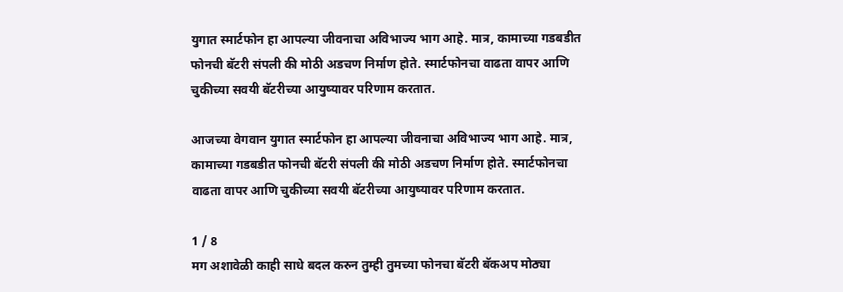युगात स्मार्टफोन हा आपल्या जीवनाचा अविभाज्य भाग आहे. मात्र, कामाच्या गडबडीत फोनची बॅटरी संपली की मोठी अडचण निर्माण होते. स्मार्टफोनचा वाढता वापर आणि चुकीच्या सवयी बॅटरीच्या आयुष्यावर परिणाम करतात.

आजच्या वेगवान युगात स्मार्टफोन हा आपल्या जीवनाचा अविभाज्य भाग आहे. मात्र, कामाच्या गडबडीत फोनची बॅटरी संपली की मोठी अडचण निर्माण होते. स्मार्टफोनचा वाढता वापर आणि चुकीच्या सवयी बॅटरीच्या आयुष्यावर परिणाम करतात.

1 / 8
मग अशावेळी काही साधे बदल करुन तुम्ही तुमच्या फोनचा बॅटरी बॅकअप मोठ्या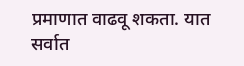प्रमाणात वाढवू शकता. यात सर्वात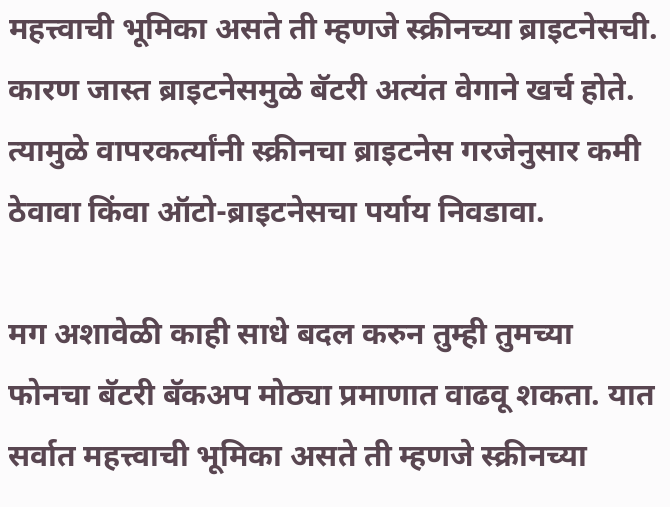महत्त्वाची भूमिका असते ती म्हणजे स्क्रीनच्या ब्राइटनेसची. कारण जास्त ब्राइटनेसमुळे बॅटरी अत्यंत वेगाने खर्च होते. त्यामुळे वापरकर्त्यांनी स्क्रीनचा ब्राइटनेस गरजेनुसार कमी ठेवावा किंवा ऑटो-ब्राइटनेसचा पर्याय निवडावा.

मग अशावेळी काही साधे बदल करुन तुम्ही तुमच्या फोनचा बॅटरी बॅकअप मोठ्या प्रमाणात वाढवू शकता. यात सर्वात महत्त्वाची भूमिका असते ती म्हणजे स्क्रीनच्या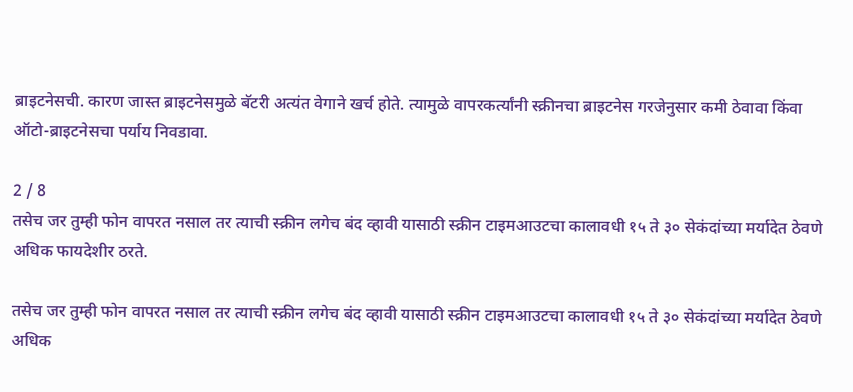ब्राइटनेसची. कारण जास्त ब्राइटनेसमुळे बॅटरी अत्यंत वेगाने खर्च होते. त्यामुळे वापरकर्त्यांनी स्क्रीनचा ब्राइटनेस गरजेनुसार कमी ठेवावा किंवा ऑटो-ब्राइटनेसचा पर्याय निवडावा.

2 / 8
तसेच जर तुम्ही फोन वापरत नसाल तर त्याची स्क्रीन लगेच बंद व्हावी यासाठी स्क्रीन टाइमआउटचा कालावधी १५ ते ३० सेकंदांच्या मर्यादेत ठेवणे अधिक फायदेशीर ठरते.

तसेच जर तुम्ही फोन वापरत नसाल तर त्याची स्क्रीन लगेच बंद व्हावी यासाठी स्क्रीन टाइमआउटचा कालावधी १५ ते ३० सेकंदांच्या मर्यादेत ठेवणे अधिक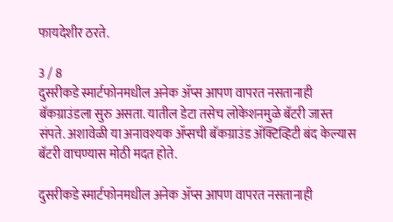फायदेशीर ठरते.

3 / 8
दुसरीकडे स्मार्टफोनमधील अनेक ॲप्स आपण वापरत नसतानाही बॅकग्राउंडला सुरु असता. यातील डेटा तसेच लोकेशनमुळे बॅटरी जास्त संपते. अशावेळी या अनावश्यक ॲप्सची बॅकग्राउंड ॲक्टिव्हिटी बंद केल्यास बॅटरी वाचण्यास मोठी मदत होते.

दुसरीकडे स्मार्टफोनमधील अनेक ॲप्स आपण वापरत नसतानाही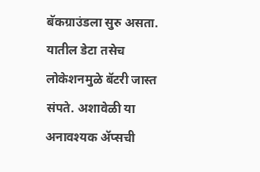बॅकग्राउंडला सुरु असता. यातील डेटा तसेच लोकेशनमुळे बॅटरी जास्त संपते. अशावेळी या अनावश्यक ॲप्सची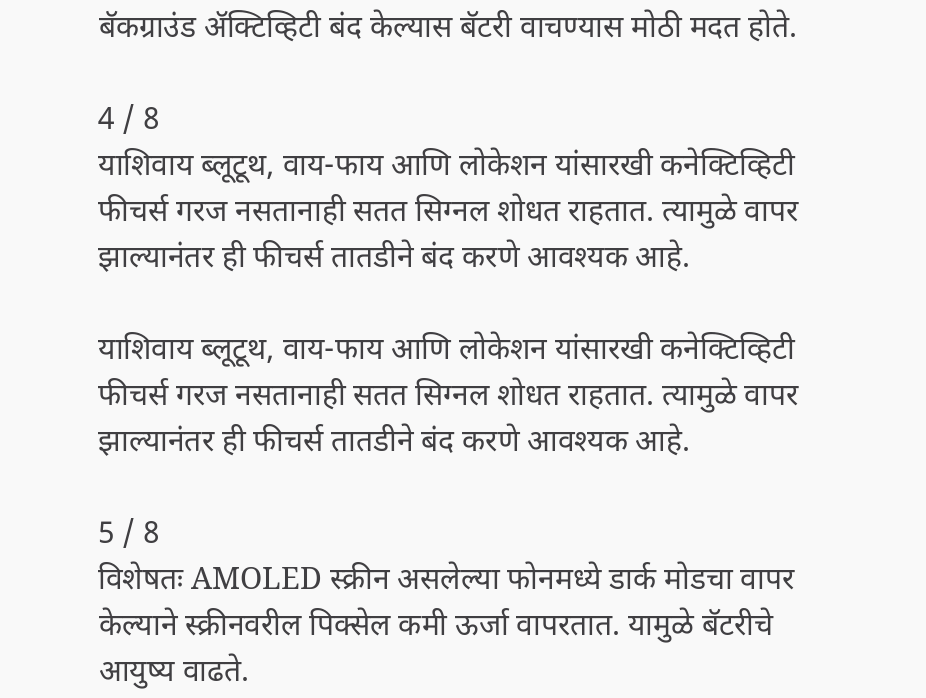बॅकग्राउंड ॲक्टिव्हिटी बंद केल्यास बॅटरी वाचण्यास मोठी मदत होते.

4 / 8
याशिवाय ब्लूटूथ, वाय-फाय आणि लोकेशन यांसारखी कनेक्टिव्हिटी फीचर्स गरज नसतानाही सतत सिग्नल शोधत राहतात. त्यामुळे वापर झाल्यानंतर ही फीचर्स तातडीने बंद करणे आवश्यक आहे.

याशिवाय ब्लूटूथ, वाय-फाय आणि लोकेशन यांसारखी कनेक्टिव्हिटी फीचर्स गरज नसतानाही सतत सिग्नल शोधत राहतात. त्यामुळे वापर झाल्यानंतर ही फीचर्स तातडीने बंद करणे आवश्यक आहे.

5 / 8
विशेषतः AMOLED स्क्रीन असलेल्या फोनमध्ये डार्क मोडचा वापर केल्याने स्क्रीनवरील पिक्सेल कमी ऊर्जा वापरतात. यामुळे बॅटरीचे आयुष्य वाढते.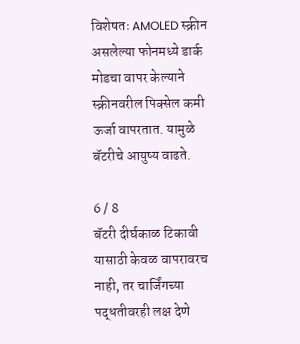विशेषतः AMOLED स्क्रीन असलेल्या फोनमध्ये डार्क मोडचा वापर केल्याने स्क्रीनवरील पिक्सेल कमी ऊर्जा वापरतात. यामुळे बॅटरीचे आयुष्य वाढते.

6 / 8
बॅटरी दीर्घकाळ टिकावी यासाठी केवळ वापरावरच नाही, तर चार्जिंगच्या पद्धतीवरही लक्ष देणे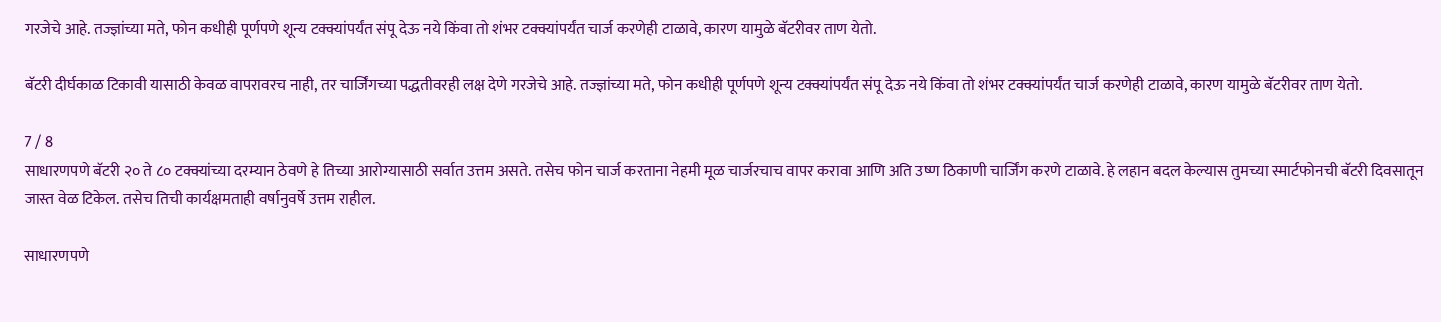गरजेचे आहे. तज्ज्ञांच्या मते, फोन कधीही पूर्णपणे शून्य टक्क्यांपर्यंत संपू देऊ नये किंवा तो शंभर टक्क्यांपर्यंत चार्ज करणेही टाळावे, कारण यामुळे बॅटरीवर ताण येतो.

बॅटरी दीर्घकाळ टिकावी यासाठी केवळ वापरावरच नाही, तर चार्जिंगच्या पद्धतीवरही लक्ष देणे गरजेचे आहे. तज्ज्ञांच्या मते, फोन कधीही पूर्णपणे शून्य टक्क्यांपर्यंत संपू देऊ नये किंवा तो शंभर टक्क्यांपर्यंत चार्ज करणेही टाळावे, कारण यामुळे बॅटरीवर ताण येतो.

7 / 8
साधारणपणे बॅटरी २० ते ८० टक्क्यांच्या दरम्यान ठेवणे हे तिच्या आरोग्यासाठी सर्वात उत्तम असते. तसेच फोन चार्ज करताना नेहमी मूळ चार्जरचाच वापर करावा आणि अति उष्ण ठिकाणी चार्जिंग करणे टाळावे. हे लहान बदल केल्यास तुमच्या स्मार्टफोनची बॅटरी दिवसातून जास्त वेळ टिकेल. तसेच तिची कार्यक्षमताही वर्षानुवर्षे उत्तम राहील.

साधारणपणे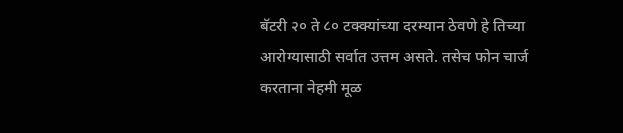बॅटरी २० ते ८० टक्क्यांच्या दरम्यान ठेवणे हे तिच्या आरोग्यासाठी सर्वात उत्तम असते. तसेच फोन चार्ज करताना नेहमी मूळ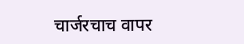चार्जरचाच वापर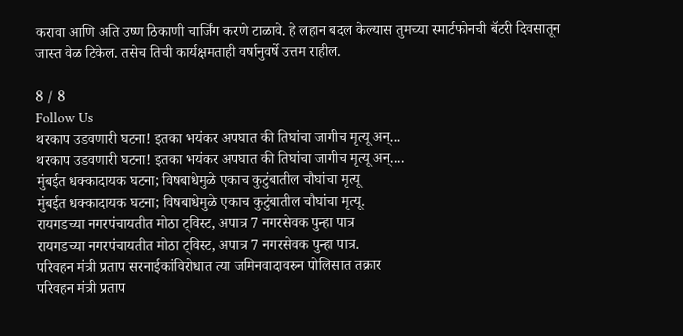करावा आणि अति उष्ण ठिकाणी चार्जिंग करणे टाळावे. हे लहान बदल केल्यास तुमच्या स्मार्टफोनची बॅटरी दिवसातून जास्त वेळ टिकेल. तसेच तिची कार्यक्षमताही वर्षानुवर्षे उत्तम राहील.

8 / 8
Follow Us
थरकाप उडवणारी घटना! इतका भयंकर अपघात की तिघांचा जागीच मृत्यू अन्...
थरकाप उडवणारी घटना! इतका भयंकर अपघात की तिघांचा जागीच मृत्यू अन्....
मुंबईत धक्कादायक घटना; विषबाधेमुळे एकाच कुटुंबातील चौघांचा मृत्यू
मुंबईत धक्कादायक घटना; विषबाधेमुळे एकाच कुटुंबातील चौघांचा मृत्यू.
रायगडच्या नगरपंचायतीत मोठा ट्विस्ट, अपात्र 7 नगरसेवक पुन्हा पात्र
रायगडच्या नगरपंचायतीत मोठा ट्विस्ट, अपात्र 7 नगरसेवक पुन्हा पात्र.
परिवहन मंत्री प्रताप सरनाईकांविरोधात त्या जमिनवादावरुन पोलिसात तक्रार
परिवहन मंत्री प्रताप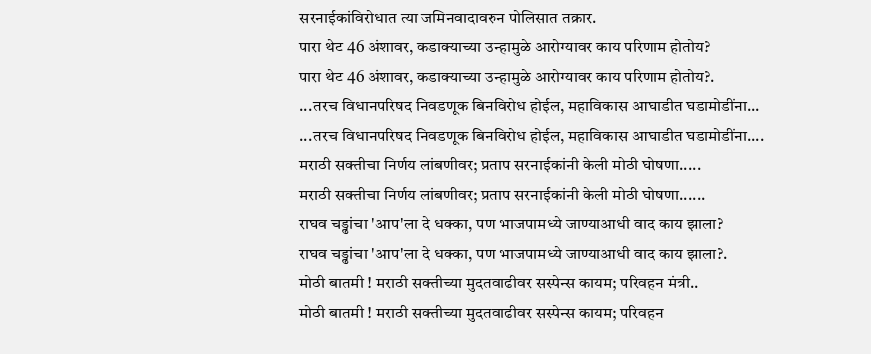सरनाईकांविरोधात त्या जमिनवादावरुन पोलिसात तक्रार.
पारा थेट 46 अंशावर, कडाक्याच्या उन्हामुळे आरोग्यावर काय परिणाम होतोय?
पारा थेट 46 अंशावर, कडाक्याच्या उन्हामुळे आरोग्यावर काय परिणाम होतोय?.
...तरच विधानपरिषद निवडणूक बिनविरोध होईल, महाविकास आघाडीत घडामोडींना...
...तरच विधानपरिषद निवडणूक बिनविरोध होईल, महाविकास आघाडीत घडामोडींना....
मराठी सक्तीचा निर्णय लांबणीवर; प्रताप सरनाईकांनी केली मोठी घोषणा.....
मराठी सक्तीचा निर्णय लांबणीवर; प्रताप सरनाईकांनी केली मोठी घोषणा......
राघव चड्ढांचा 'आप'ला दे धक्का, पण भाजपामध्ये जाण्याआधी वाद काय झाला?
राघव चड्ढांचा 'आप'ला दे धक्का, पण भाजपामध्ये जाण्याआधी वाद काय झाला?.
मोठी बातमी ! मराठी सक्तीच्या मुदतवाढीवर सस्पेन्स कायम; परिवहन मंत्री..
मोठी बातमी ! मराठी सक्तीच्या मुदतवाढीवर सस्पेन्स कायम; परिवहन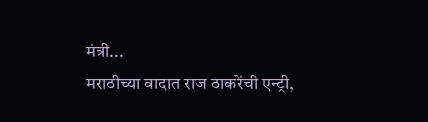मंत्री...
मराठीच्या वादात राज ठाकरेंची एन्ट्री,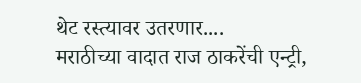थेट रस्त्यावर उतरणार....
मराठीच्या वादात राज ठाकरेंची एन्ट्री,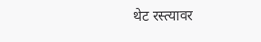थेट रस्त्यावर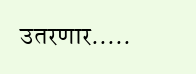उतरणार.....